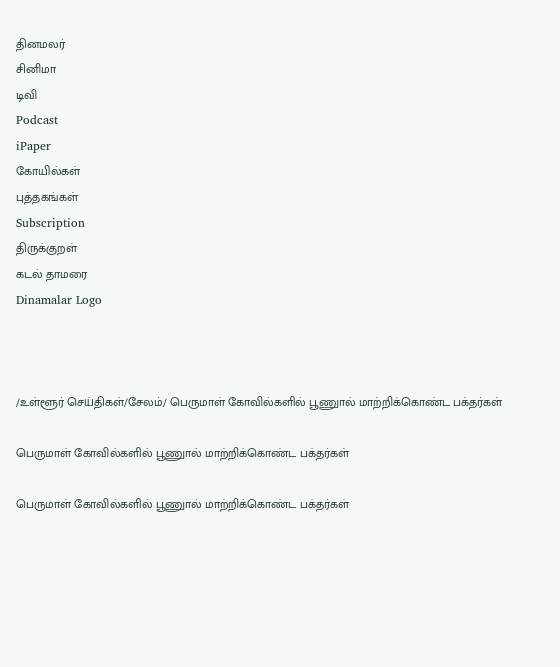தினமலர்
சினிமா
டிவி
Podcast
iPaper
கோயில்கள்
புத்தகங்கள்
Subscription
திருக்குறள்
கடல் தாமரை
Dinamalar Logo



/உள்ளூர் செய்திகள்/சேலம்/ பெருமாள் கோவில்களில் பூணுால் மாற்றிக்கொண்ட பக்தர்கள்

பெருமாள் கோவில்களில் பூணுால் மாற்றிக்கொண்ட பக்தர்கள்

பெருமாள் கோவில்களில் பூணுால் மாற்றிக்கொண்ட பக்தர்கள்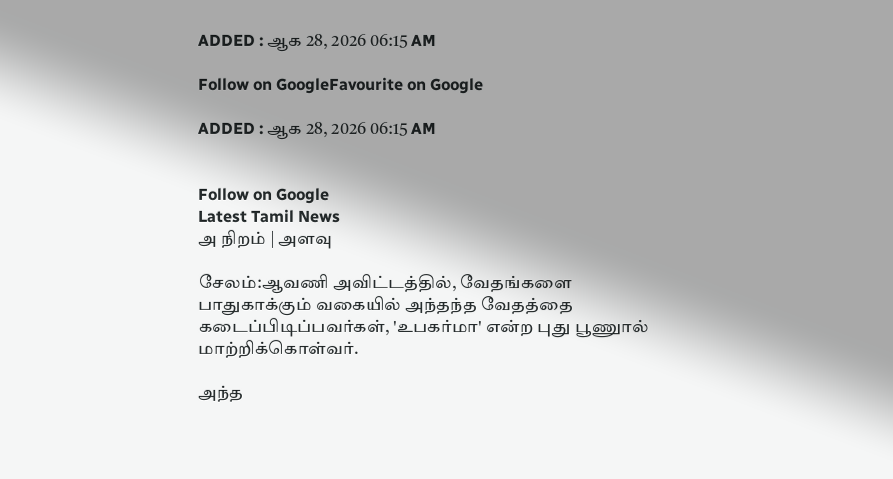ADDED : ஆக 28, 2026 06:15 AM

Follow on GoogleFavourite on Google

ADDED : ஆக 28, 2026 06:15 AM


Follow on Google
Latest Tamil News
அ நிறம் | அளவு

சேலம்:ஆவணி அவிட்டத்தில், வேதங்களை பாதுகாக்கும் வகையில் அந்தந்த வேதத்தை கடைப்பிடிப்பவர்கள், 'உபகர்மா' என்ற புது பூணுால் மாற்றிக்கொள்வர்.

அந்த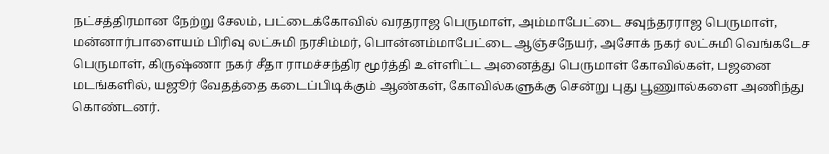நட்சத்திரமான நேற்று சேலம், பட்டைக்கோவில் வரதராஜ பெருமாள், அம்மாபேட்டை சவுந்தரராஜ பெருமாள், மன்னார்பாளையம் பிரிவு லட்சுமி நரசிம்மர், பொன்னம்மாபேட்டை ஆஞ்சநேயர், அசோக் நகர் லட்சுமி வெங்கடேச பெருமாள், கிருஷ்ணா நகர் சீதா ராமச்சந்திர மூர்த்தி உள்ளிட்ட அனைத்து பெருமாள் கோவில்கள், பஜனை மடங்களில், யஜூர் வேதத்தை கடைப்பிடிக்கும் ஆண்கள், கோவில்களுக்கு சென்று புது பூணுால்களை அணிந்து கொண்டனர்.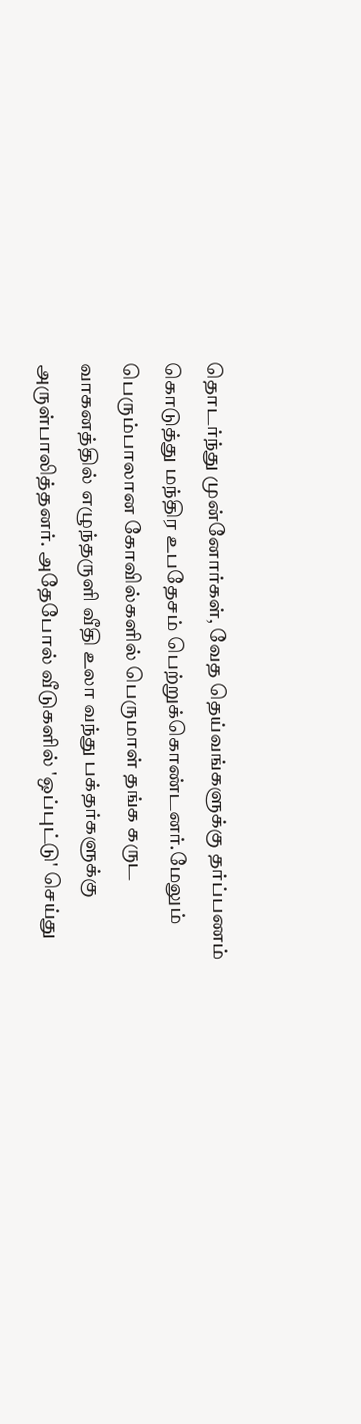தொடர்ந்து முன்னோர்கள், வேத தெய்வங்களுக்கு தர்ப்பணம் கொடுத்து மந்திர உபதேசம் பெற்றுக்கொண்டனர்.மேலும் பெரும்பாலான கோவில்களில் பெருமாள் தங்க கருட வாகனத்தில் எழுந்தருளி வீதி உலா வந்து பக்தர்களுக்கு அருள்பாலித்தனர். அதேபோல் வீடுகளில் 'ஒப்புட்டு' செய்து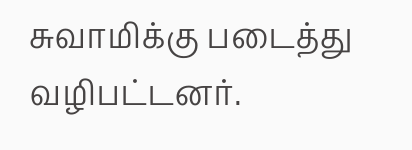சுவாமிக்கு படைத்து வழிபட்டனர்.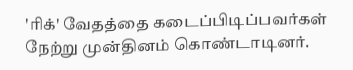'ரிக்' வேதத்தை கடைப்பிடிப்பவர்கள் நேற்று முன்தினம் கொண்டாடினர்.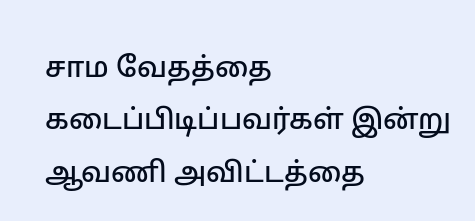சாம வேதத்தை கடைப்பிடிப்பவர்கள் இன்று ஆவணி அவிட்டத்தை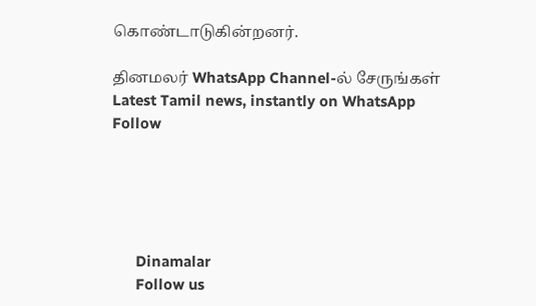கொண்டாடுகின்றனர்.

தினமலர் WhatsApp Channel-ல் சேருங்கள்
Latest Tamil news, instantly on WhatsApp
Follow





      Dinamalar
      Follow us